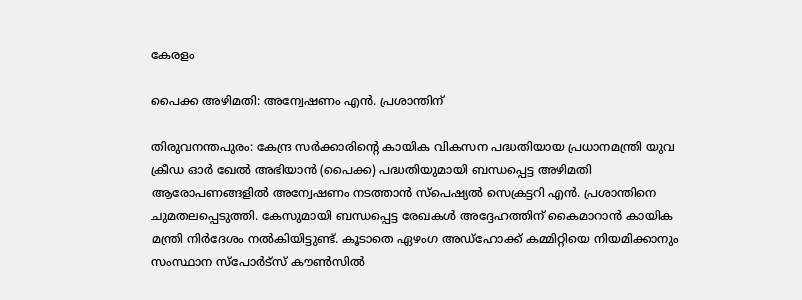കേരളം

പൈക്ക അഴിമതി: അന്വേഷണം എൻ. പ്രശാന്തിന്

തിരുവനന്തപുരം: കേന്ദ്ര സർക്കാരിന്റെ കായിക വികസന പദ്ധതിയായ പ്രധാനമന്ത്രി യുവ ക്രീഡ ഓർ ഖേൽ അഭിയാൻ (പൈക്ക) പദ്ധതിയുമായി ബന്ധപ്പെട്ട അഴിമതി ആരോപണങ്ങളിൽ അന്വേഷണം നടത്താൻ സ്പെഷ്യൽ സെക്രട്ടറി എൻ. പ്രശാന്തിനെ ചുമതലപ്പെടുത്തി. കേസുമായി ബന്ധപ്പെട്ട രേഖകൾ അദ്ദേഹത്തിന് കൈമാറാൻ കായിക മന്ത്രി നിർദേശം നൽകിയിട്ടുണ്ട്. കൂടാതെ ഏഴംഗ അഡ്ഹോക്ക് കമ്മിറ്റിയെ നിയമിക്കാനും സംസ്ഥാന സ്പോർട്സ് കൗൺസിൽ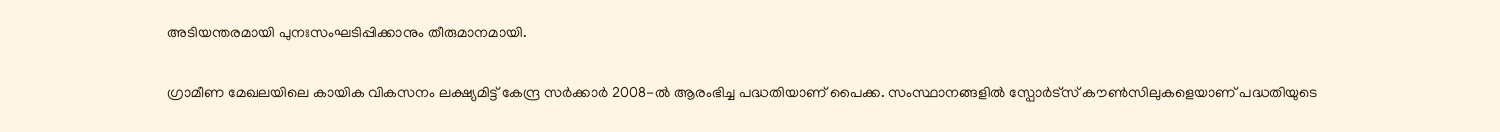അടിയന്തരമായി പുനഃസംഘടിപ്പിക്കാനും തീരുമാനമായി.

ഗ്രാമീണ മേഖലയിലെ കായിക വികസനം ലക്ഷ്യമിട്ട് കേന്ദ്ര സർക്കാർ 2008-ൽ ആരംഭിച്ച പദ്ധതിയാണ് പൈക്ക. സംസ്ഥാനങ്ങളിൽ സ്പോർട്സ് കൗൺസിലുകളെയാണ് പദ്ധതിയുടെ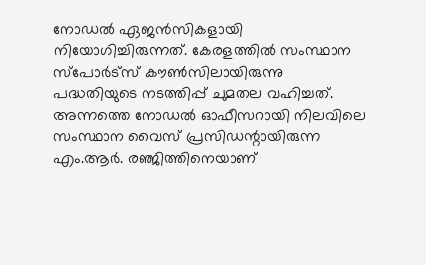നോഡൽ ഏജൻസികളായി നിയോഗിച്ചിരുന്നത്. കേരളത്തിൽ സംസ്ഥാന സ്പോർട്സ് കൗൺസിലായിരുന്നു പദ്ധതിയുടെ നടത്തിപ്പ് ചുമതല വഹിച്ചത്. അന്നത്തെ നോഡൽ ഓഫീസറായി നിലവിലെ സംസ്ഥാന വൈസ് പ്രസിഡന്റായിരുന്ന എം.ആർ. രഞ്ജിത്തിനെയാണ്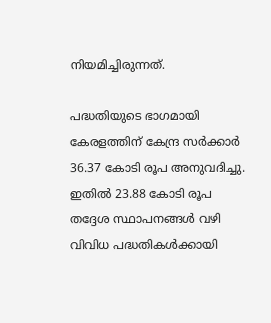നിയമിച്ചിരുന്നത്.

പദ്ധതിയുടെ ഭാഗമായി കേരളത്തിന് കേന്ദ്ര സർക്കാർ 36.37 കോടി രൂപ അനുവദിച്ചു. ഇതിൽ 23.88 കോടി രൂപ തദ്ദേശ സ്ഥാപനങ്ങൾ വഴി വിവിധ പദ്ധതികൾക്കായി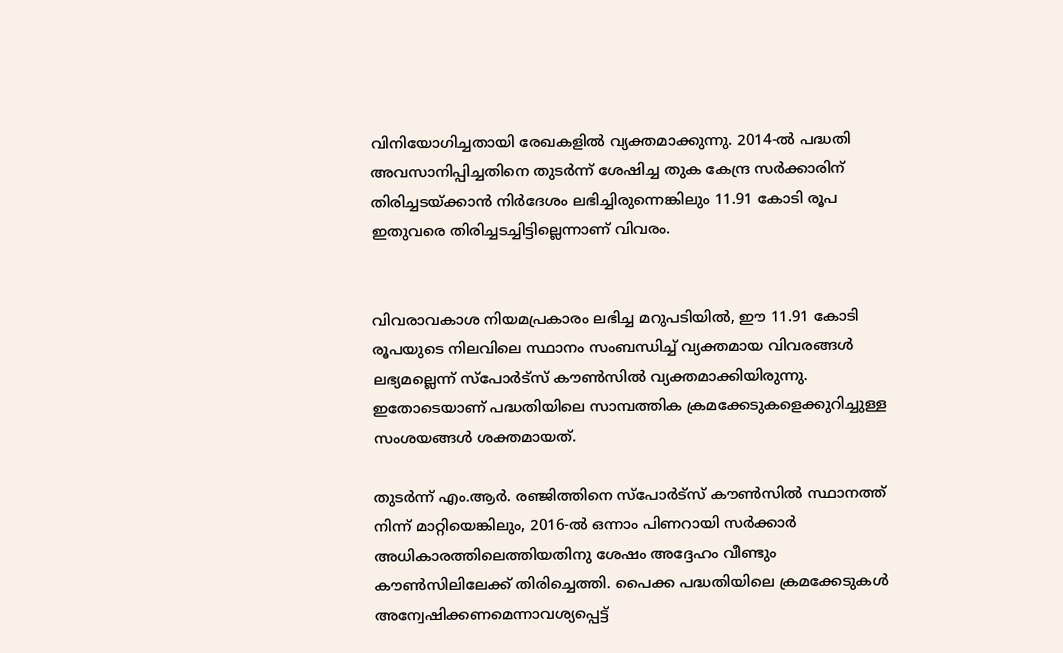വിനിയോഗിച്ചതായി രേഖകളിൽ വ്യക്തമാക്കുന്നു. 2014-ൽ പദ്ധതി അവസാനിപ്പിച്ചതിനെ തുടർന്ന് ശേഷിച്ച തുക കേന്ദ്ര സർക്കാരിന് തിരിച്ചടയ്ക്കാൻ നിർദേശം ലഭിച്ചിരുന്നെങ്കിലും 11.91 കോടി രൂപ ഇതുവരെ തിരിച്ചടച്ചിട്ടില്ലെന്നാണ് വിവരം.


വിവരാവകാശ നിയമപ്രകാരം ലഭിച്ച മറുപടിയിൽ, ഈ 11.91 കോടി രൂപയുടെ നിലവിലെ സ്ഥാനം സംബന്ധിച്ച് വ്യക്തമായ വിവരങ്ങൾ ലഭ്യമല്ലെന്ന് സ്പോർട്സ് കൗൺസിൽ വ്യക്തമാക്കിയിരുന്നു. ഇതോടെയാണ് പദ്ധതിയിലെ സാമ്പത്തിക ക്രമക്കേടുകളെക്കുറിച്ചുള്ള സംശയങ്ങൾ ശക്തമായത്.

തുടർന്ന് എം.ആർ. രഞ്ജിത്തിനെ സ്പോർട്സ് കൗൺസിൽ സ്ഥാനത്ത് നിന്ന് മാറ്റിയെങ്കിലും, 2016-ൽ ഒന്നാം പിണറായി സർക്കാർ അധികാരത്തിലെത്തിയതിനു ശേഷം അദ്ദേഹം വീണ്ടും കൗൺസിലിലേക്ക് തിരിച്ചെത്തി. പൈക്ക പദ്ധതിയിലെ ക്രമക്കേടുകൾ അന്വേഷിക്കണമെന്നാവശ്യപ്പെട്ട്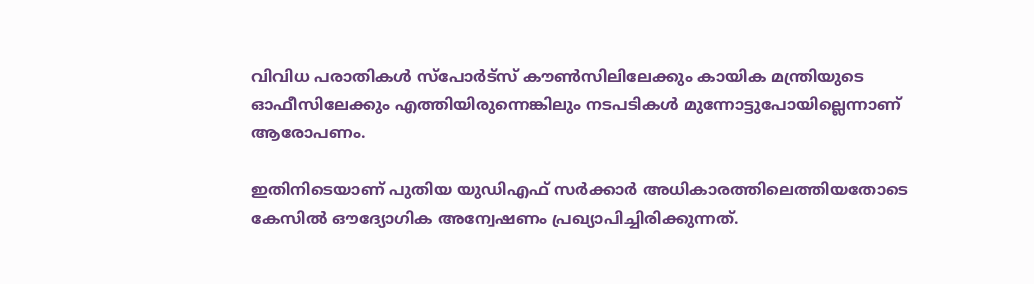വിവിധ പരാതികൾ സ്പോർട്സ് കൗൺസിലിലേക്കും കായിക മന്ത്രിയുടെ ഓഫീസിലേക്കും എത്തിയിരുന്നെങ്കിലും നടപടികൾ മുന്നോട്ടുപോയില്ലെന്നാണ് ആരോപണം.

ഇതിനിടെയാണ് പുതിയ യുഡിഎഫ് സർക്കാർ അധികാരത്തിലെത്തിയതോടെ കേസിൽ ഔദ്യോഗിക അന്വേഷണം പ്രഖ്യാപിച്ചിരിക്കുന്നത്.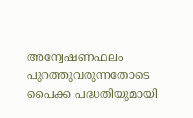അന്വേഷണഫലം പുറത്തുവരുന്നതോടെ പൈക്ക പദ്ധതിയുമായി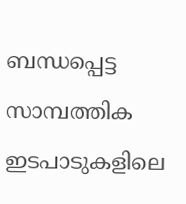ബന്ധപ്പെട്ട സാമ്പത്തിക ഇടപാടുകളിലെ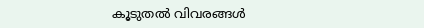കൂടുതൽ വിവരങ്ങൾ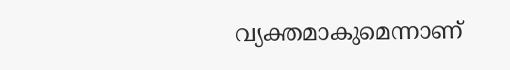വ്യക്തമാകുമെന്നാണ്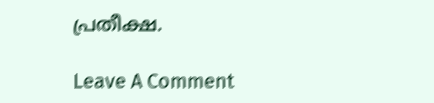പ്രതീക്ഷ.

Leave A Comment